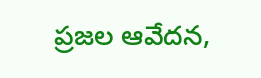ప్రజల ఆవేదన,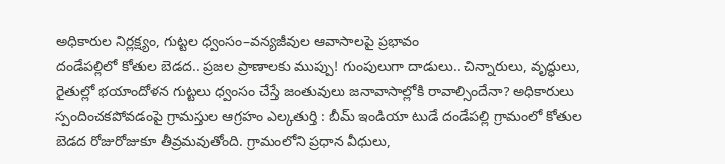అధికారుల నిర్లక్ష్యం, గుట్టల ధ్వంసం–వన్యజీవుల ఆవాసాలపై ప్రభావం
దండేపల్లిలో కోతుల బెడద.. ప్రజల ప్రాణాలకు ముప్పు! గుంపులుగా దాడులు.. చిన్నారులు, వృద్ధులు, రైతుల్లో భయాందోళన గుట్టలు ధ్వంసం చేస్తే జంతువులు జనావాసాల్లోకి రావాల్సిందేనా? అధికారులు స్పందించకపోవడంపై గ్రామస్తుల ఆగ్రహం ఎల్కతుర్తి : బీమ్ ఇండియా టుడే దండేపల్లి గ్రామంలో కోతుల బెడద రోజురోజుకూ తీవ్రమవుతోంది. గ్రామంలోని ప్రధాన వీధులు,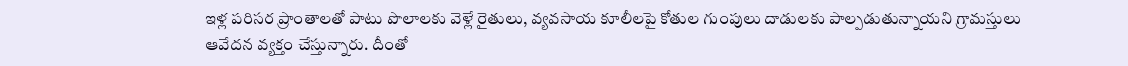ఇళ్ల పరిసర ప్రాంతాలతో పాటు పొలాలకు వెళ్లే రైతులు, వ్యవసాయ కూలీలపై కోతుల గుంపులు దాడులకు పాల్పడుతున్నాయని గ్రామస్తులు ఆవేదన వ్యక్తం చేస్తున్నారు. దీంతో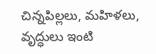చిన్నపిల్లలు, మహిళలు, వృద్ధులు ఇంటి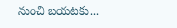నుంచి బయటకు...